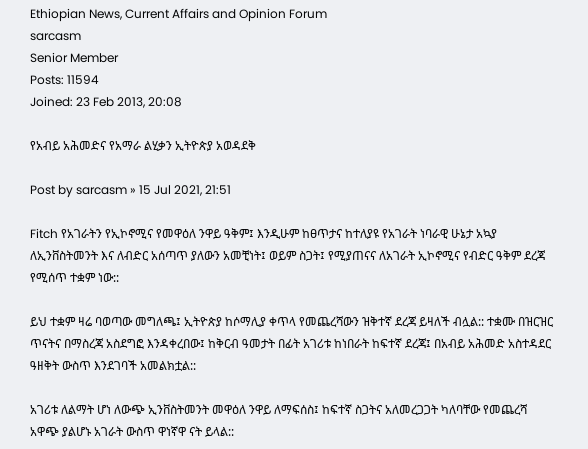Ethiopian News, Current Affairs and Opinion Forum
sarcasm
Senior Member
Posts: 11594
Joined: 23 Feb 2013, 20:08

የአብይ አሕመድና የአማራ ልሂቃን ኢትዮጵያ አወዳደቅ

Post by sarcasm » 15 Jul 2021, 21:51

Fitch የአገራትን የኢኮኖሚና የመዋዕለ ንዋይ ዓቅም፤ እንዲሁም ከፀጥታና ከተለያዩ የአገራት ነባራዊ ሁኔታ አኳያ ለኢንቨስትመንት እና ለብድር አሰጣጥ ያለውን አመቺነት፤ ወይም ስጋት፤ የሚያጠናና ለአገራት ኢኮኖሚና የብድር ዓቅም ደረጃ የሚሰጥ ተቋም ነው::

ይህ ተቋም ዛሬ ባወጣው መግለጫ፤ ኢትዮጵያ ከሶማሊያ ቀጥላ የመጨረሻውን ዝቅተኛ ደረጃ ይዛለች ብሏል:: ተቋሙ በዝርዝር ጥናትና በማስረጃ አስደግፎ እንዳቀረበው፤ ከቅርብ ዓመታት በፊት አገሪቱ ከነበራት ከፍተኛ ደረጃ፤ በአብይ አሕመድ አስተዳደር ዓዘቅት ውስጥ እንደገባች አመልክቷል::

አገሪቱ ለልማት ሆነ ለውጭ ኢንቨስትመንት መዋዕለ ንዋይ ለማፍሰስ፤ ከፍተኛ ስጋትና አለመረጋጋት ካለባቸው የመጨረሻ አዋጭ ያልሆኑ አገራት ውስጥ ዋነኛዋ ናት ይላል::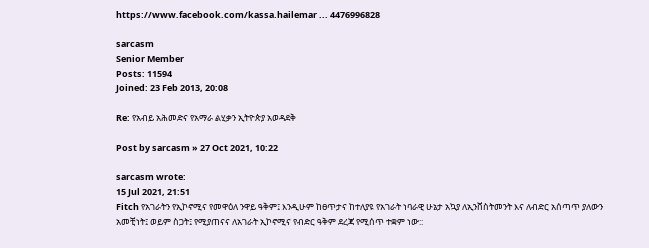https://www.facebook.com/kassa.hailemar ... 4476996828

sarcasm
Senior Member
Posts: 11594
Joined: 23 Feb 2013, 20:08

Re: የአብይ አሕመድና የአማራ ልሂቃን ኢትዮጵያ አወዳደቅ

Post by sarcasm » 27 Oct 2021, 10:22

sarcasm wrote:
15 Jul 2021, 21:51
Fitch የአገራትን የኢኮኖሚና የመዋዕለ ንዋይ ዓቅም፤ እንዲሁም ከፀጥታና ከተለያዩ የአገራት ነባራዊ ሁኔታ አኳያ ለኢንቨስትመንት እና ለብድር አሰጣጥ ያለውን አመቺነት፤ ወይም ስጋት፤ የሚያጠናና ለአገራት ኢኮኖሚና የብድር ዓቅም ደረጃ የሚሰጥ ተቋም ነው::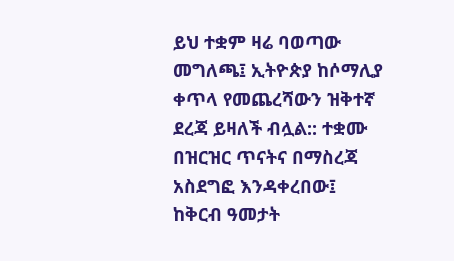ይህ ተቋም ዛሬ ባወጣው መግለጫ፤ ኢትዮጵያ ከሶማሊያ ቀጥላ የመጨረሻውን ዝቅተኛ ደረጃ ይዛለች ብሏል:: ተቋሙ በዝርዝር ጥናትና በማስረጃ አስደግፎ እንዳቀረበው፤ ከቅርብ ዓመታት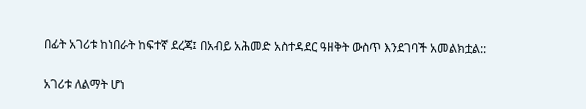በፊት አገሪቱ ከነበራት ከፍተኛ ደረጃ፤ በአብይ አሕመድ አስተዳደር ዓዘቅት ውስጥ እንደገባች አመልክቷል::

አገሪቱ ለልማት ሆነ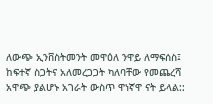ለውጭ ኢንቨስትመንት መዋዕለ ንዋይ ለማፍሰስ፤ ከፍተኛ ስጋትና አለመረጋጋት ካለባቸው የመጨረሻ አዋጭ ያልሆኑ አገራት ውስጥ ዋነኛዋ ናት ይላል::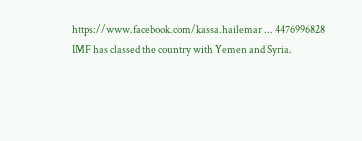https://www.facebook.com/kassa.hailemar ... 4476996828
IMF has classed the country with Yemen and Syria.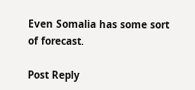Even Somalia has some sort of forecast.

Post Reply